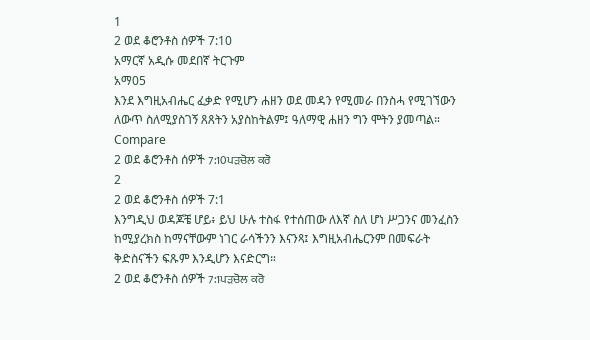1
2 ወደ ቆሮንቶስ ሰዎች 7:10
አማርኛ አዲሱ መደበኛ ትርጉም
አማ05
እንደ እግዚአብሔር ፈቃድ የሚሆን ሐዘን ወደ መዳን የሚመራ በንስሓ የሚገኘውን ለውጥ ስለሚያስገኝ ጸጸትን አያስከትልም፤ ዓለማዊ ሐዘን ግን ሞትን ያመጣል።
Compare
2 ወደ ቆሮንቶስ ሰዎች 7:10ਪੜਚੋਲ ਕਰੋ
2
2 ወደ ቆሮንቶስ ሰዎች 7:1
እንግዲህ ወዳጆቼ ሆይ፥ ይህ ሁሉ ተስፋ የተሰጠው ለእኛ ስለ ሆነ ሥጋንና መንፈስን ከሚያረክስ ከማናቸውም ነገር ራሳችንን እናንጻ፤ እግዚአብሔርንም በመፍራት ቅድስናችን ፍጹም እንዲሆን እናድርግ።
2 ወደ ቆሮንቶስ ሰዎች 7:1ਪੜਚੋਲ ਕਰੋ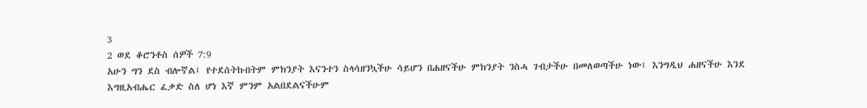3
2 ወደ ቆሮንቶስ ሰዎች 7:9
አሁን ግን ደስ ብሎኛል፤ የተደሰትኩበትም ምክንያት እናንተን ስላሳዘንኳችሁ ሳይሆን በሐዘናችሁ ምክንያት ንስሓ ገብታችሁ በመለወጣችሁ ነው፤ እንግዲህ ሐዘናችሁ እንደ እግዚአብሔር ፈቃድ ስለ ሆነ እኛ ምንም አልበደልናችሁም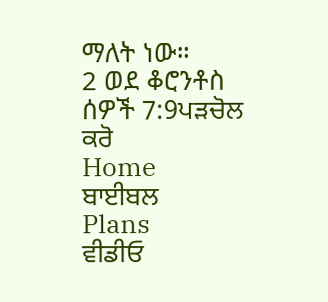ማለት ነው።
2 ወደ ቆሮንቶስ ሰዎች 7:9ਪੜਚੋਲ ਕਰੋ
Home
ਬਾਈਬਲ
Plans
ਵੀਡੀਓ